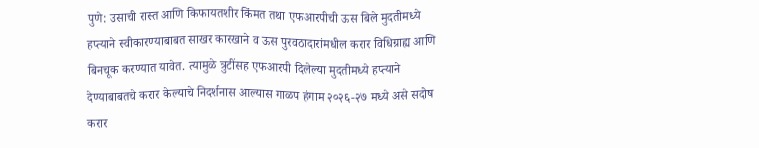पुणे: उसाची रास्त आणि किफायतशीर किंमत तथा एफआरपीची ऊस बिले मुदतीमध्ये हप्त्याने स्वीकारण्याबाबत साखर कारखाने व ऊस पुरवठादारांमधील करार विधिग्राह्य आणि बिनचूक करण्यात यावेत. त्यामुळे त्रुटींसह एफआरपी दिलेल्या मुदतीमध्ये हप्त्याने देण्याबाबतचे करार केल्याचे निदर्शनास आल्यास गाळप हंगाम २०२६-२७ मध्ये असे सदोष करार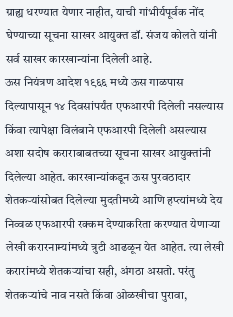ग्राह्य धरण्यात येणार नाहीत, याची गांभीर्यपूर्वक नोंद घेण्याच्या सूचना साखर आयुक्त डॉ. संजय कोलते यांनी सर्व साखर कारखान्यांना दिलेली आहे.
ऊस नियंत्रण आदेश १९६६ मध्ये ऊस गाळपास दिल्यापासून १४ दिवसांपर्यंत एफआरपी दिलेली नसल्यास किंवा त्यापेक्षा विलंबाने एफआरपी दिलेली असल्यास अशा सदोष कराराबाबतच्या सूचना साखर आयुक्तांनी दिलेल्या आहेत. कारखान्यांकडून ऊस पुरवठादार शेतकऱ्यांसोबत दिलेल्या मुदतीमध्ये आणि हप्त्यांमध्ये देय निव्वळ एफआरपी रक्कम देण्याकरिता करण्यात येणाऱ्या लेखी करारनाम्यांमध्ये त्रुटी आढळून येत आहेत. त्या लेखी करारांमध्ये शेतकऱ्यांचा सही, अंगठा असतो. परंतु शेतकऱ्यांचे नाव नसते किंवा ओळखीचा पुरावा,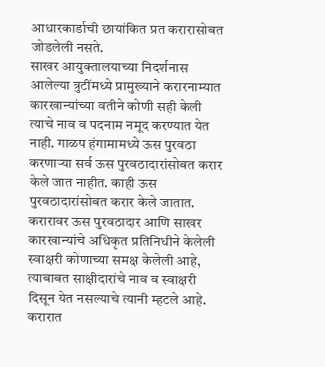आधारकार्डाची छायांकित प्रत करारासोबत जोडलेली नसते.
साखर आयुक्तालयाच्या निदर्शनास आलेल्या त्रुटींमध्ये प्रामुख्याने करारनाम्यात कारखान्यांच्या वतीने कोणी सही केली त्याचे नाव व पदनाम नमूद करण्यात येत नाही. गाळप हंगामामध्ये ऊस पुरवठा करणाऱ्या सर्व ऊस पुरवठादारांसोबत करार केले जात नाहीत. काही ऊस पुरवठादारांसोबत करार केले जातात. करारावर ऊस पुरवठादार आणि साखर कारखान्यांचे अधिकृत प्रतिनिधीने केलेली स्वाक्षरी कोणाच्या समक्ष केलेली आहे, त्याबाबत साक्षीदारांचे नाव व स्वाक्षरी दिसून येत नसल्याचे त्यानी म्हटले आहे.
करारात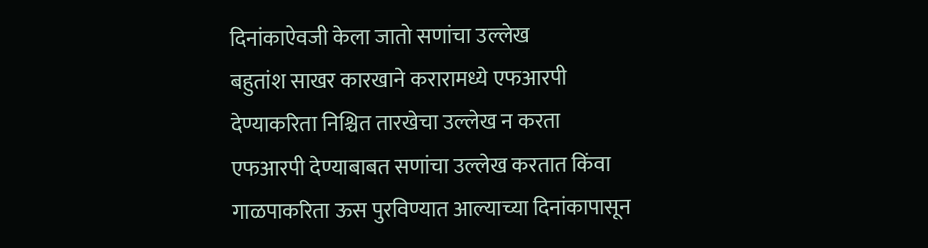दिनांकाऐवजी केला जातो सणांचा उल्लेख
बहुतांश साखर कारखाने करारामध्ये एफआरपी देण्याकरिता निश्चित तारखेचा उल्लेख न करता एफआरपी देण्याबाबत सणांचा उल्लेख करतात किंवा गाळपाकरिता ऊस पुरविण्यात आल्याच्या दिनांकापासून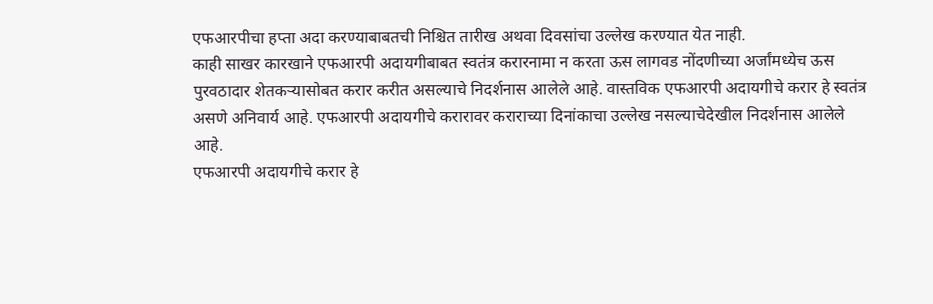एफआरपीचा हप्ता अदा करण्याबाबतची निश्चित तारीख अथवा दिवसांचा उल्लेख करण्यात येत नाही.
काही साखर कारखाने एफआरपी अदायगीबाबत स्वतंत्र करारनामा न करता ऊस लागवड नोंदणीच्या अर्जांमध्येच ऊस पुरवठादार शेतकऱ्यासोबत करार करीत असल्याचे निदर्शनास आलेले आहे. वास्तविक एफआरपी अदायगीचे करार हे स्वतंत्र असणे अनिवार्य आहे. एफआरपी अदायगीचे करारावर कराराच्या दिनांकाचा उल्लेख नसल्याचेदेखील निदर्शनास आलेले आहे.
एफआरपी अदायगीचे करार हे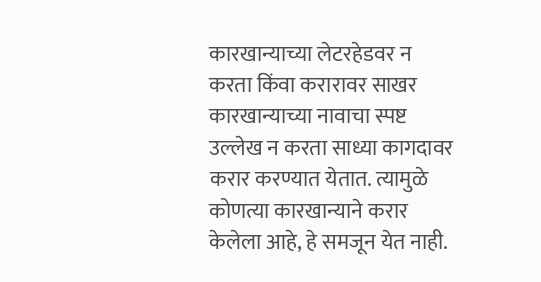कारखान्याच्या लेटरहेडवर न करता किंवा करारावर साखर कारखान्याच्या नावाचा स्पष्ट उल्लेख न करता साध्या कागदावर करार करण्यात येतात. त्यामुळे कोणत्या कारखान्याने करार केलेला आहे, हे समजून येत नाही.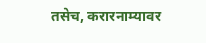तसेच, करारनाम्यावर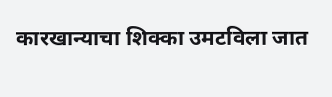कारखान्याचा शिक्का उमटविला जात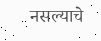नसल्याचे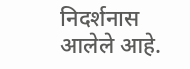निदर्शनास आलेले आहे.